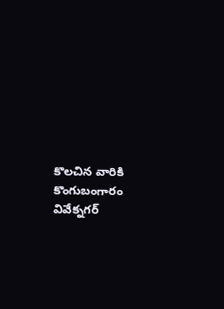కొలచిన వారికి కొంగుబంగారం వివేక్నగర్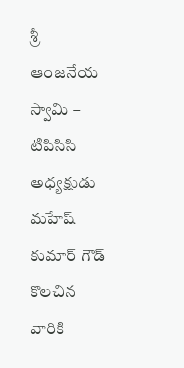శ్రీ ఆంజనేయ స్వామి – టిపిసిసి అధ్యక్షుడు మహేష్ కుమార్ గౌడ్
కొలచిన వారికి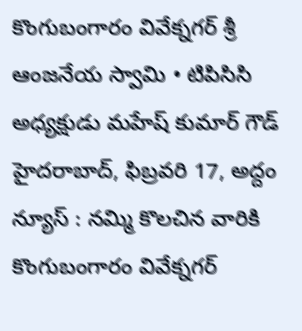కొంగుబంగారం వివేక్నగర్ శ్రీ ఆంజనేయ స్వామి • టిపిసిసి అధ్యక్షుడు మహేష్ కుమార్ గౌడ్ హైదరాబాద్, ఫిబ్రవరి 17, అద్దం న్యూస్ : నమ్మి కొలచిన వారికి కొంగుబంగారం వివేక్నగర్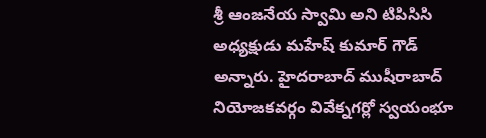శ్రీ ఆంజనేయ స్వామి అని టిపిసిసి అధ్యక్షుడు మహేష్ కుమార్ గౌడ్ అన్నారు. హైదరాబాద్ ముషీరాబాద్ నియోజకవర్గం వివేక్నగర్లో స్వయంభూ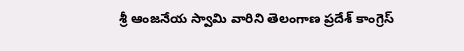శ్రీ ఆంజనేయ స్వామి వారిని తెలంగాణ ప్రదేశ్ కాంగ్రెస్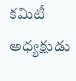కమిటీ అధ్యక్షుడు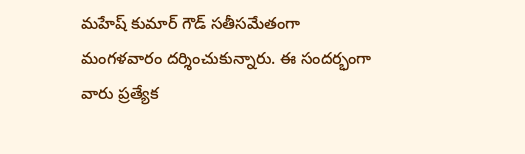మహేష్ కుమార్ గౌడ్ సతీసమేతంగా మంగళవారం దర్శించుకున్నారు. ఈ సందర్భంగా వారు ప్రత్యేక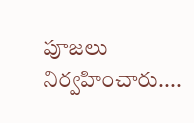పూజలు నిర్వహించారు....